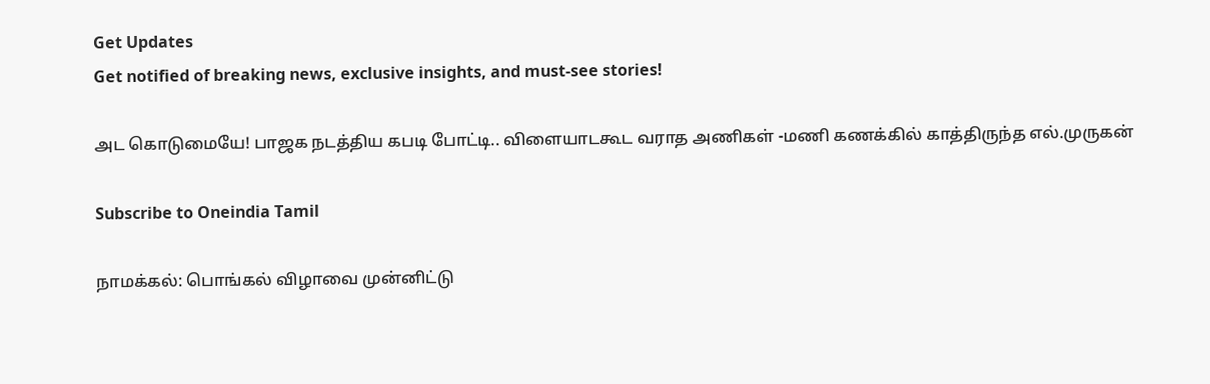Get Updates
Get notified of breaking news, exclusive insights, and must-see stories!

அட கொடுமையே! பாஜக நடத்திய கபடி போட்டி.. விளையாடகூட வராத அணிகள் -மணி கணக்கில் காத்திருந்த எல்.முருகன்

Subscribe to Oneindia Tamil

நாமக்கல்: பொங்கல் விழாவை முன்னிட்டு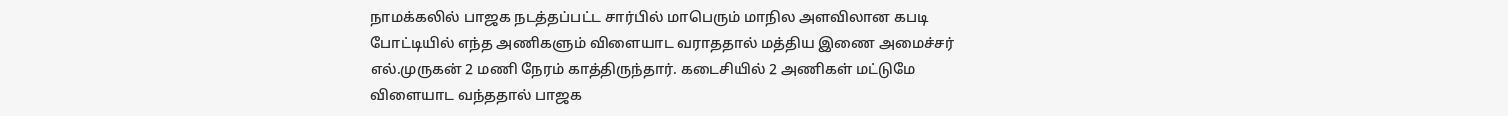நாமக்கலில் பாஜக நடத்தப்பட்ட சார்பில் மாபெரும் மாநில அளவிலான கபடி போட்டியில் எந்த அணிகளும் விளையாட வராததால் மத்திய இணை அமைச்சர் எல்.முருகன் 2 மணி நேரம் காத்திருந்தார். கடைசியில் 2 அணிகள் மட்டுமே விளையாட வந்ததால் பாஜக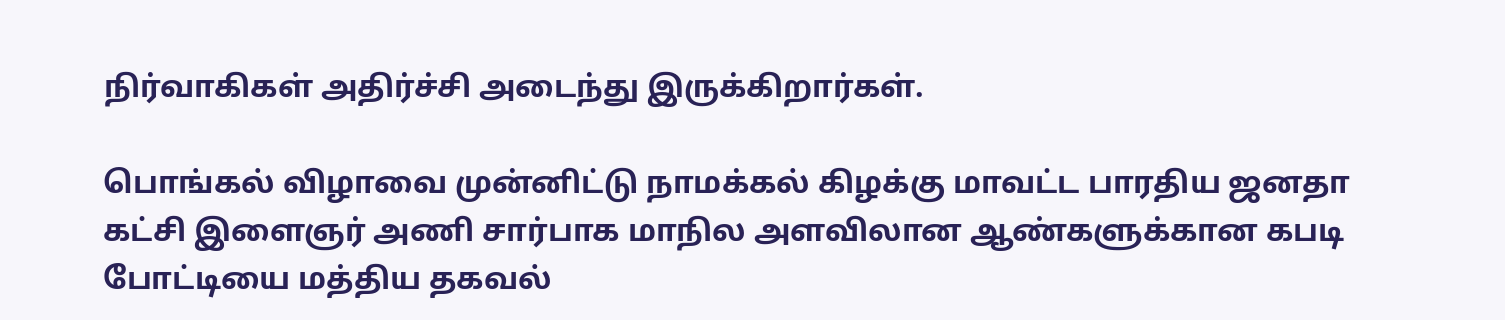நிர்வாகிகள் அதிர்ச்சி அடைந்து இருக்கிறார்கள்.

பொங்கல் விழாவை முன்னிட்டு நாமக்கல் கிழக்கு மாவட்ட பாரதிய ஜனதா கட்சி இளைஞர் அணி சார்பாக மாநில அளவிலான ஆண்களுக்கான கபடி போட்டியை மத்திய தகவல்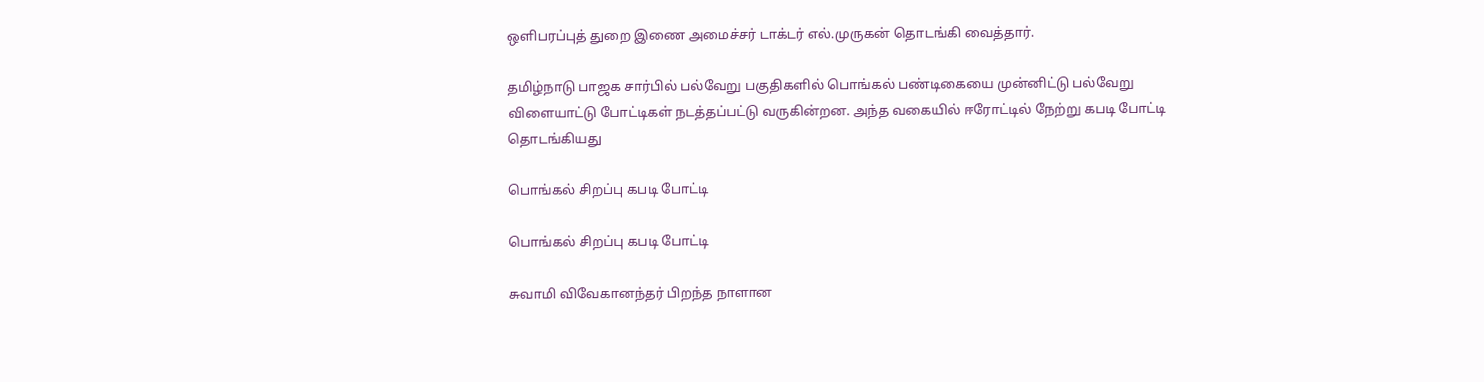ஒளிபரப்புத் துறை இணை அமைச்சர் டாக்டர் எல்.முருகன் தொடங்கி வைத்தார்.

தமிழ்நாடு பாஜக சார்பில் பல்வேறு பகுதிகளில் பொங்கல் பண்டிகையை முன்னிட்டு பல்வேறு விளையாட்டு போட்டிகள் நடத்தப்பட்டு வருகின்றன. அந்த வகையில் ஈரோட்டில் நேற்று கபடி போட்டி தொடங்கியது

பொங்கல் சிறப்பு கபடி போட்டி

பொங்கல் சிறப்பு கபடி போட்டி

சுவாமி விவேகானந்தர் பிறந்த நாளான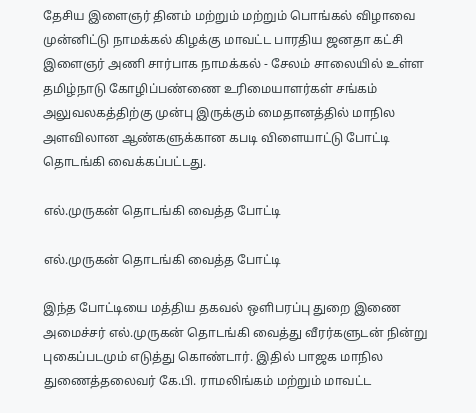தேசிய இளைஞர் தினம் மற்றும் மற்றும் பொங்கல் விழாவை முன்னிட்டு நாமக்கல் கிழக்கு மாவட்ட பாரதிய ஜனதா கட்சி இளைஞர் அணி சார்பாக நாமக்கல் - சேலம் சாலையில் உள்ள தமிழ்நாடு கோழிப்பண்ணை உரிமையாளர்கள் சங்கம் அலுவலகத்திற்கு முன்பு இருக்கும் மைதானத்தில் மாநில அளவிலான ஆண்களுக்கான கபடி விளையாட்டு போட்டி தொடங்கி வைக்கப்பட்டது.

எல்.முருகன் தொடங்கி வைத்த போட்டி

எல்.முருகன் தொடங்கி வைத்த போட்டி

இந்த போட்டியை மத்திய தகவல் ஒளிபரப்பு துறை இணை அமைச்சர் எல்.முருகன் தொடங்கி வைத்து வீரர்களுடன் நின்று புகைப்படமும் எடுத்து கொண்டார். இதில் பாஜக மாநில துணைத்தலைவர் கே.பி. ராமலிங்கம் மற்றும் மாவட்ட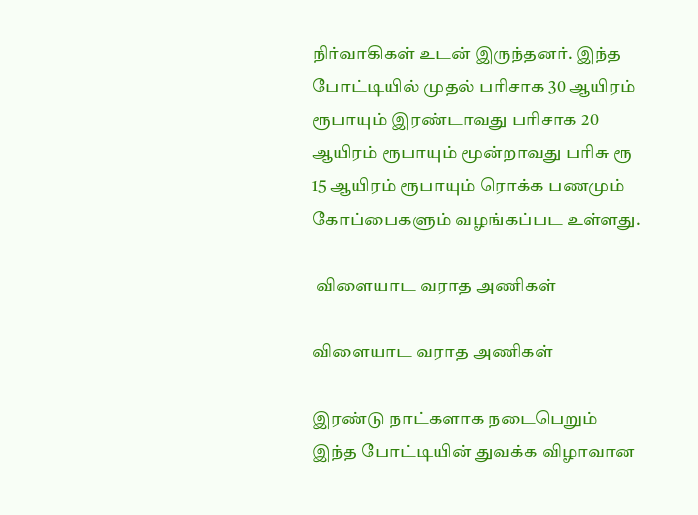நிர்வாகிகள் உடன் இருந்தனர். இந்த போட்டியில் முதல் பரிசாக 30 ஆயிரம் ரூபாயும் இரண்டாவது பரிசாக 20 ஆயிரம் ரூபாயும் மூன்றாவது பரிசு ரூ 15 ஆயிரம் ரூபாயும் ரொக்க பணமும் கோப்பைகளும் வழங்கப்பட உள்ளது.

 விளையாட வராத அணிகள்

விளையாட வராத அணிகள்

இரண்டு நாட்களாக நடைபெறும் இந்த போட்டியின் துவக்க விழாவான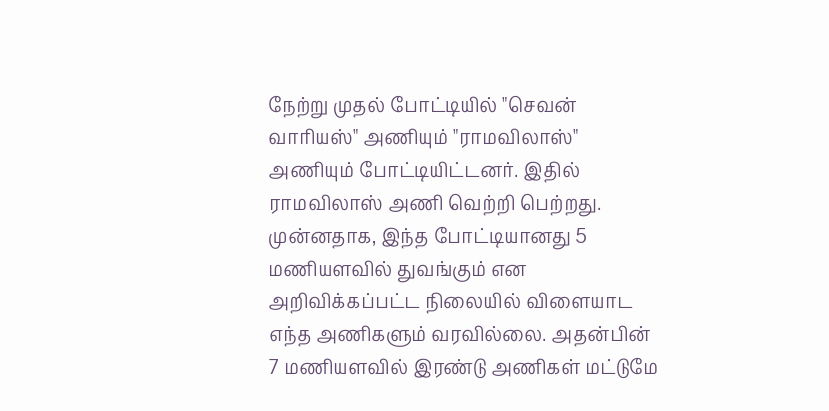நேற்று முதல் போட்டியில் "செவன் வாரியஸ்" அணியும் "ராமவிலாஸ்" அணியும் போட்டியிட்டனர். இதில் ராமவிலாஸ் அணி வெற்றி பெற்றது. முன்னதாக, இந்த போட்டியானது 5 மணியளவில் துவங்கும் என அறிவிக்கப்பட்ட நிலையில் விளையாட எந்த அணிகளும் வரவில்லை. அதன்பின் 7 மணியளவில் இரண்டு அணிகள் மட்டுமே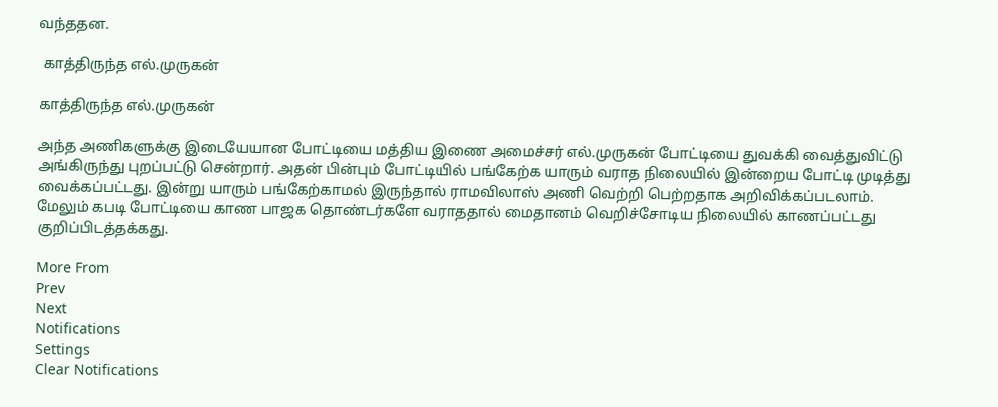வந்ததன.

 காத்திருந்த எல்.முருகன்

காத்திருந்த எல்.முருகன்

அந்த அணிகளுக்கு இடையேயான போட்டியை மத்திய இணை அமைச்சர் எல்.முருகன் போட்டியை துவக்கி வைத்துவிட்டு அங்கிருந்து புறப்பட்டு சென்றார். அதன் பின்பும் போட்டியில் பங்கேற்க யாரும் வராத நிலையில் இன்றைய போட்டி முடித்து வைக்கப்பட்டது. இன்று யாரும் பங்கேற்காமல் இருந்தால் ராமவிலாஸ் அணி வெற்றி பெற்றதாக அறிவிக்கப்படலாம். மேலும் கபடி போட்டியை காண பாஜக தொண்டர்களே வராததால் மைதானம் வெறிச்சோடிய நிலையில் காணப்பட்டது குறிப்பிடத்தக்கது.

More From
Prev
Next
Notifications
Settings
Clear Notifications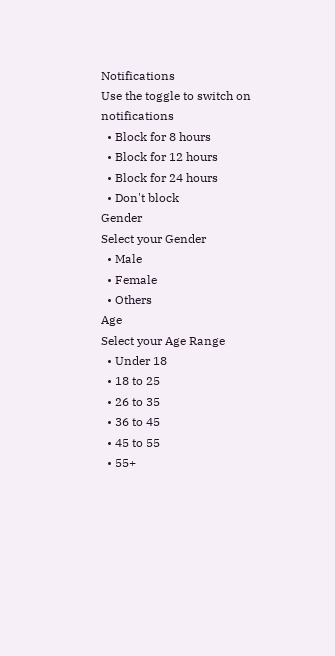Notifications
Use the toggle to switch on notifications
  • Block for 8 hours
  • Block for 12 hours
  • Block for 24 hours
  • Don't block
Gender
Select your Gender
  • Male
  • Female
  • Others
Age
Select your Age Range
  • Under 18
  • 18 to 25
  • 26 to 35
  • 36 to 45
  • 45 to 55
  • 55+